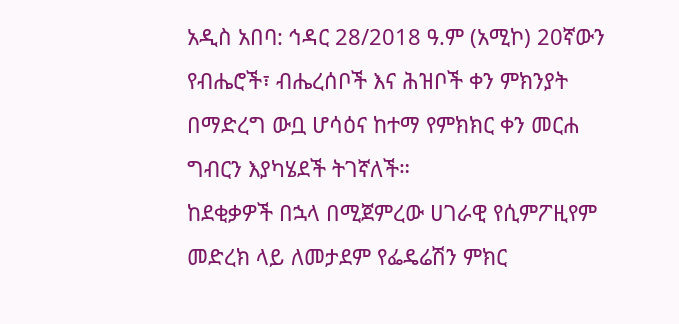አዲስ አበባ: ኅዳር 28/2018 ዓ.ም (አሚኮ) 20ኛውን የብሔሮች፣ ብሔረሰቦች እና ሕዝቦች ቀን ምክንያት በማድረግ ውቧ ሆሳዕና ከተማ የምክክር ቀን መርሐ ግብርን እያካሄደች ትገኛለች።
ከደቂቃዎች በኋላ በሚጀምረው ሀገራዊ የሲምፖዚየም መድረክ ላይ ለመታደም የፌዴሬሽን ምክር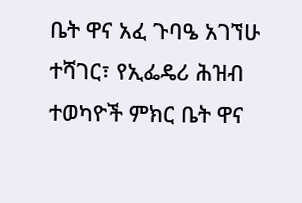ቤት ዋና አፈ ጉባዔ አገኘሁ ተሻገር፣ የኢፌዴሪ ሕዝብ ተወካዮች ምክር ቤት ዋና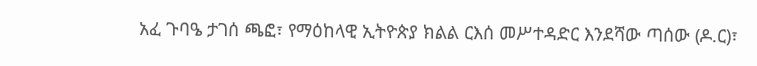አፈ ጉባዔ ታገሰ ጫፎ፣ የማዕከላዊ ኢትዮጵያ ክልል ርእሰ መሥተዳድር እንደሻው ጣሰው (ዶ.ር)፣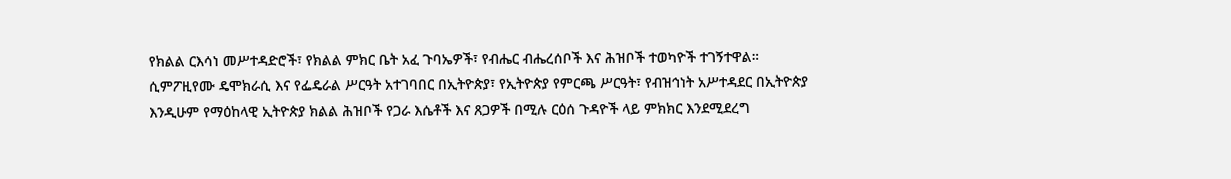የክልል ርእሳነ መሥተዳድሮች፣ የክልል ምክር ቤት አፈ ጉባኤዎች፣ የብሔር ብሔረሰቦች እና ሕዝቦች ተወካዮች ተገኝተዋል።
ሲምፖዚየሙ ዴሞክራሲ እና የፌዴራል ሥርዓት አተገባበር በኢትዮጵያ፣ የኢትዮጵያ የምርጫ ሥርዓት፣ የብዝኅነት አሥተዳደር በኢትዮጵያ እንዲሁም የማዕከላዊ ኢትዮጵያ ክልል ሕዝቦች የጋራ እሴቶች እና ጸጋዎች በሚሉ ርዕሰ ጉዳዮች ላይ ምክክር እንደሚደረግ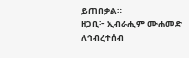ይጠበቃል።
ዘጋቢ፦ ኢብራሒም ሙሐመድ
ለኅብረተሰብ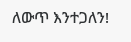ለውጥ እንተጋለን!